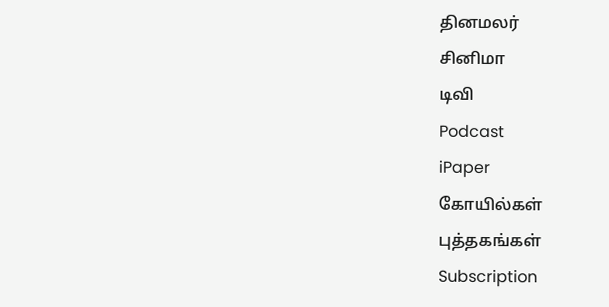தினமலர்
சினிமா
டிவி
Podcast
iPaper
கோயில்கள்
புத்தகங்கள்
Subscription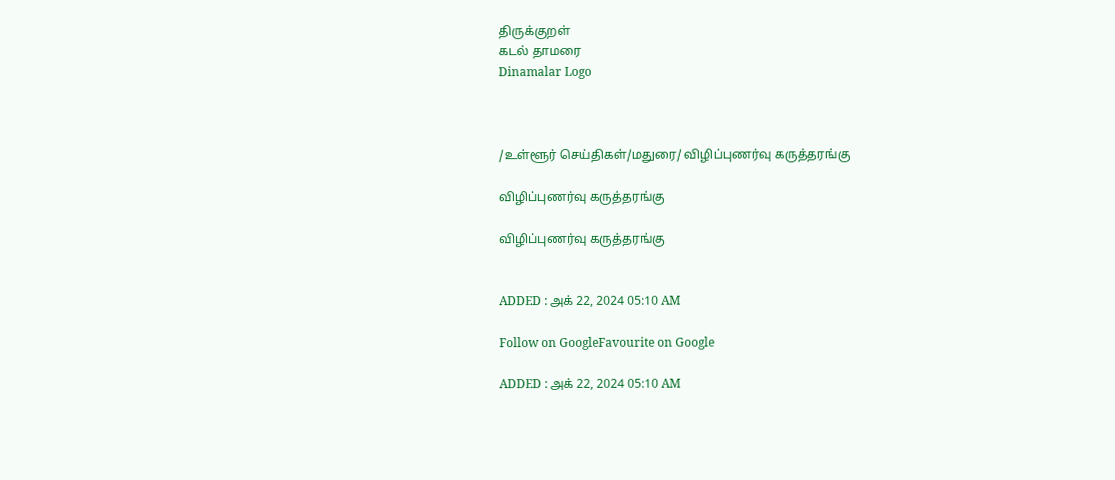திருக்குறள்
கடல் தாமரை
Dinamalar Logo



/உள்ளூர் செய்திகள்/மதுரை/ விழிப்புணர்வு கருத்தரங்கு

விழிப்புணர்வு கருத்தரங்கு

விழிப்புணர்வு கருத்தரங்கு


ADDED : அக் 22, 2024 05:10 AM

Follow on GoogleFavourite on Google

ADDED : அக் 22, 2024 05:10 AM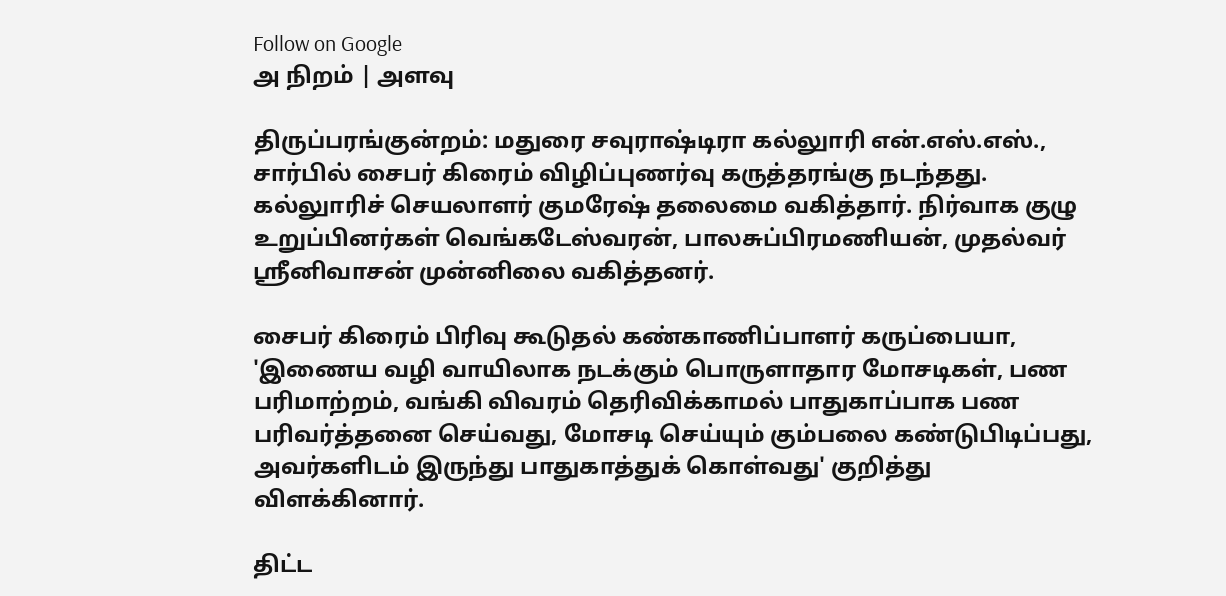Follow on Google
அ நிறம் | அளவு

திருப்பரங்குன்றம்: மதுரை சவுராஷ்டிரா கல்லுாரி என்.எஸ்.எஸ்., சார்பில் சைபர் கிரைம் விழிப்புணர்வு கருத்தரங்கு நடந்தது. கல்லுாரிச் செயலாளர் குமரேஷ் தலைமை வகித்தார். நிர்வாக குழு உறுப்பினர்கள் வெங்கடேஸ்வரன், பாலசுப்பிரமணியன், முதல்வர் ஸ்ரீனிவாசன் முன்னிலை வகித்தனர்.

சைபர் கிரைம் பிரிவு கூடுதல் கண்காணிப்பாளர் கருப்பையா, 'இணைய வழி வாயிலாக நடக்கும் பொருளாதார மோசடிகள், பண பரிமாற்றம், வங்கி விவரம் தெரிவிக்காமல் பாதுகாப்பாக பண பரிவர்த்தனை செய்வது, மோசடி செய்யும் கும்பலை கண்டுபிடிப்பது, அவர்களிடம் இருந்து பாதுகாத்துக் கொள்வது' குறித்து விளக்கினார்.

திட்ட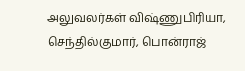அலுவலர்கள் விஷ்ணுபிரியா, செந்தில்குமார், பொன்ராஜ்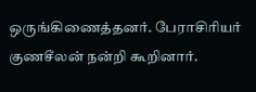ஒருங்கிணைத்தனர். பேராசிரியர் குணசீலன் நன்றி கூறினார்.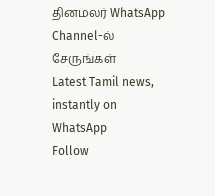தினமலர் WhatsApp Channel-ல் சேருங்கள்
Latest Tamil news, instantly on WhatsApp
Follow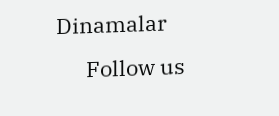Dinamalar
      Follow us